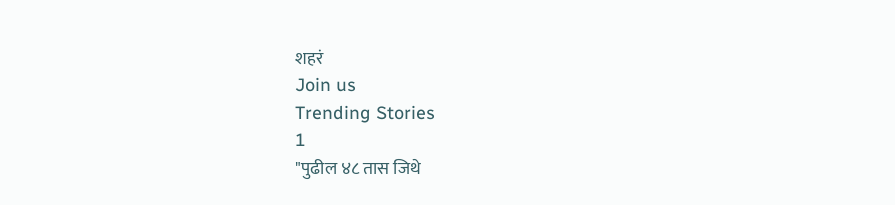शहरं
Join us
Trending Stories
1
"पुढील ४८ तास जिथे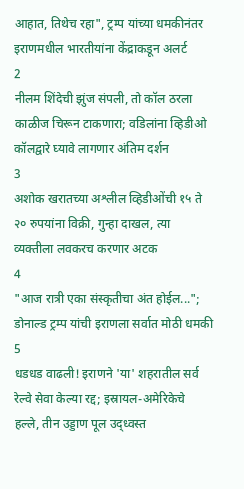आहात, तिथेच रहा", ट्रम्प यांच्या धमकीनंतर इराणमधील भारतीयांना केंद्राकडून अलर्ट
2
नीलम शिंदेची झुंज संपली, तो कॉल ठरला काळीज चिरून टाकणारा; वडिलांना व्हिडीओ कॉलद्वारे घ्यावे लागणार अंतिम दर्शन
3
अशोक खरातच्या अश्लील व्हिडीओंची १५ ते २० रुपयांना विक्री, गुन्हा दाखल, त्या व्यक्तीला लवकरच करणार अटक
4
"आज रात्री एका संस्कृतीचा अंत होईल..."; डोनाल्ड ट्रम्प यांची इराणला सर्वात मोठी धमकी
5
धडधड वाढली! इराणने 'या' शहरातील सर्व रेल्वे सेवा केल्या रद्द; इस्रायल-अमेरिकेचे हल्ले, तीन उड्डाण पूल उद्ध्वस्त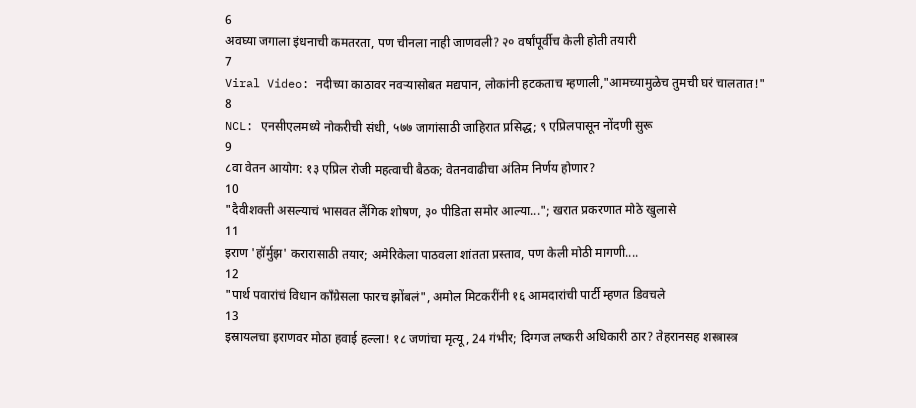6
अवघ्या जगाला इंधनाची कमतरता, पण चीनला नाही जाणवली? २० वर्षांपूर्वीच केली होती तयारी
7
Viral Video: नदीच्या काठावर नवऱ्यासोबत मद्यपान, लोकांनी हटकताच म्हणाली,"आमच्यामुळेच तुमची घरं चालतात!"
8
NCL: एनसीएलमध्ये नोकरीची संधी, ५७७ जागांसाठी जाहिरात प्रसिद्ध; ९ एप्रिलपासून नोंदणी सुरू
9
८वा वेतन आयोग: १३ एप्रिल रोजी महत्वाची बैठक; वेतनवाढीचा अंतिम निर्णय होणार?
10
"दैवीशक्ती असल्याचं भासवत लैंगिक शोषण, ३० पीडिता समोर आल्या..."; खरात प्रकरणात मोठे खुलासे
11
इराण 'हॉर्मुझ' करारासाठी तयार; अमेरिकेला पाठवला शांतता प्रस्ताव, पण केली मोठी मागणी....
12
"पार्थ पवारांचं विधान काँग्रेसला फारच झोंबलं", अमोल मिटकरींनी १६ आमदारांची पार्टी म्हणत डिवचले
13
इस्रायलचा इराणवर मोठा हवाई हल्ला! १८ जणांचा मृत्यू, 24 गंभीर; दिग्गज लष्करी अधिकारी ठार? तेहरानसह शस्त्रास्त्र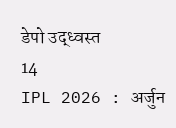डेपो उद्ध्वस्त
14
IPL 2026 : अर्जुन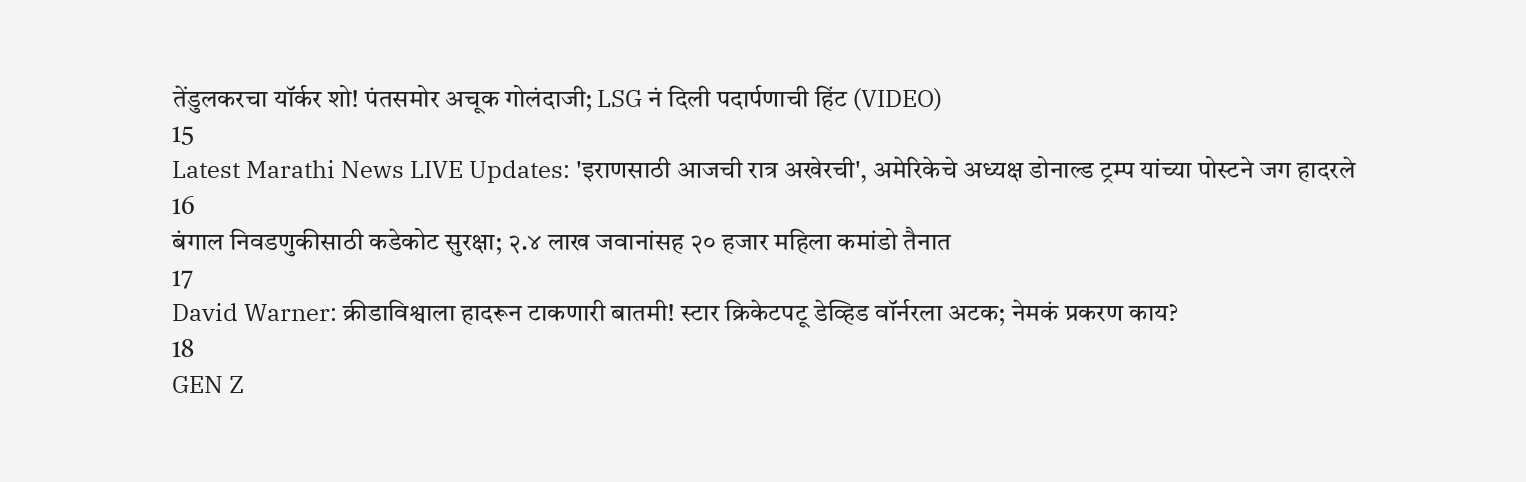तेंडुलकरचा यॉर्कर शो! पंतसमोर अचूक गोलंदाजी; LSG नं दिली पदार्पणाची हिंट (VIDEO)
15
Latest Marathi News LIVE Updates: 'इराणसाठी आजची रात्र अखेरची', अमेरिकेचे अध्यक्ष डोनाल्ड ट्रम्प यांच्या पोस्टने जग हादरले
16
बंगाल निवडणुकीसाठी कडेकोट सुरक्षा; २.४ लाख जवानांसह २० हजार महिला कमांडो तैनात
17
David Warner: क्रीडाविश्वाला हादरून टाकणारी बातमी! स्टार क्रिकेटपटू डेव्हिड वॉर्नरला अटक; नेमकं प्रकरण काय?
18
GEN Z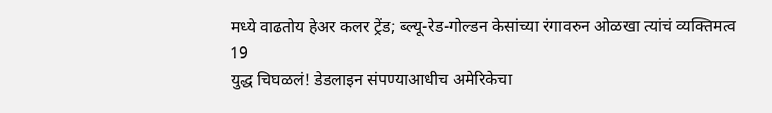मध्ये वाढतोय हेअर कलर ट्रेंड; ब्ल्यू-रेड-गोल्डन केसांच्या रंगावरुन ओळखा त्यांचं व्यक्तिमत्व
19
युद्ध चिघळलं! डेडलाइन संपण्याआधीच अमेरिकेचा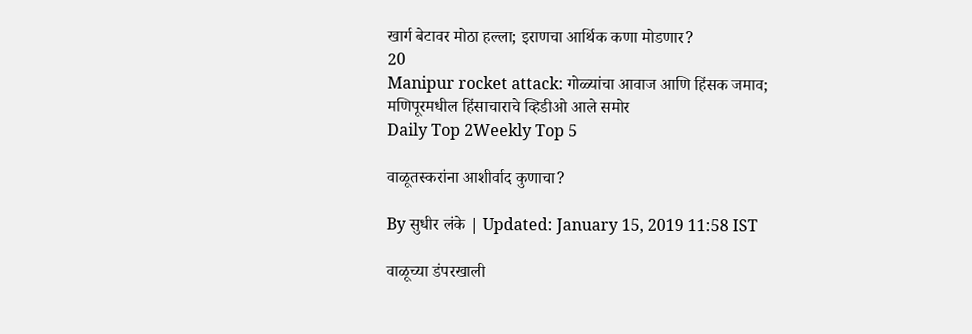खार्ग बेटावर मोठा हल्ला; इराणचा आर्थिक कणा मोडणार?
20
Manipur rocket attack: गोळ्यांचा आवाज आणि हिंसक जमाव;  मणिपूरमधील हिंसाचाराचे व्हिडीओ आले समोर
Daily Top 2Weekly Top 5

वाळूतस्करांना आशीर्वाद कुणाचा?

By सुधीर लंके | Updated: January 15, 2019 11:58 IST

वाळूच्या डंपरखाली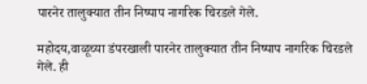पारनेर तालुक्यात तीन निष्पाप नागरिक चिरडले गेले.

महोदय,वाळूच्या डंपरखाली पारनेर तालुक्यात तीन निष्पाप नागरिक चिरडले गेले. ही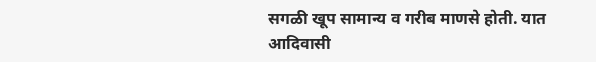सगळी खूप सामान्य व गरीब माणसे होती. यात आदिवासी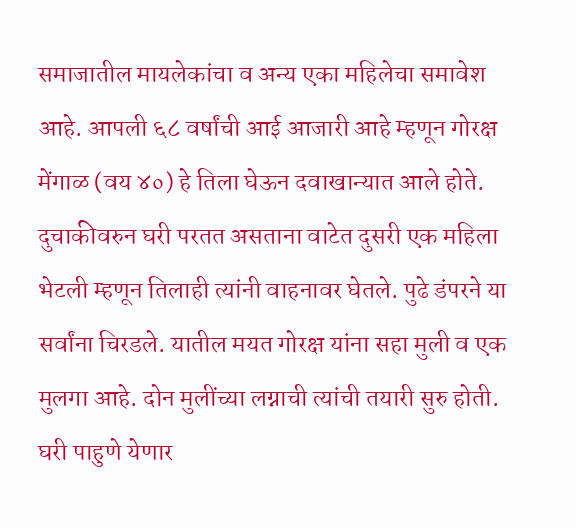समाजातील मायलेकांचा व अन्य एका महिलेचा समावेश आहे. आपली ६८ वर्षांची आई आजारी आहे म्हणून गोरक्ष मेंगाळ (वय ४०) हे तिला घेऊन दवाखान्यात आले होते. दुचाकीवरुन घरी परतत असताना वाटेत दुसरी एक महिला भेटली म्हणून तिलाही त्यांनी वाहनावर घेतले. पुढे डंपरने या सर्वांना चिरडले. यातील मयत गोरक्ष यांना सहा मुली व एक मुलगा आहे. दोन मुलींच्या लग्नाची त्यांची तयारी सुरु होती. घरी पाहुणे येणार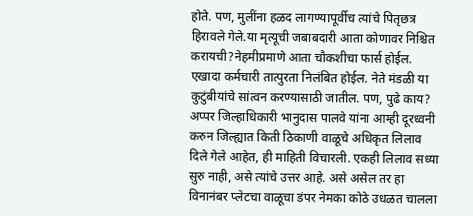होते. पण, मुलींना हळद लागण्यापूर्वीच त्यांचे पितृछत्र हिरावले गेले.या मृत्यूची जबाबदारी आता कोणावर निश्चित करायची?नेहमीप्रमाणे आता चौकशीचा फार्स होईल. एखादा कर्मचारी तात्पुरता निलंबित होईल. नेते मंडळी या कुटुंबीयांचे सांत्वन करण्यासाठी जातील. पण, पुढे काय? अप्पर जिल्हाधिकारी भानुदास पालवे यांना आम्ही दूरध्वनी करुन जिल्ह्यात किती ठिकाणी वाळूचे अधिकृत लिलाव दिले गेले आहेत, ही माहिती विचारली. एकही लिलाव सध्या सुरु नाही, असे त्यांचे उत्तर आहे. असे असेल तर हा विनानंबर प्लेटचा वाळूचा डंपर नेमका कोठे उधळत चालला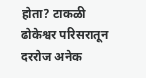होता? टाकळी ढोकेश्वर परिसरातून दररोज अनेक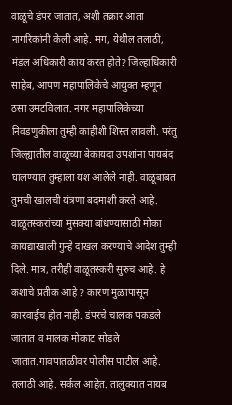वाळूचे डंपर जातात, अशी तक्रार आता नागरिकांनी केली आहे. मग, येथील तलाठी, मंडल अधिकारी काय करत होते? जिल्हाधिकारी साहेब, आपण महापालिकेचे आयुक्त म्हणून ठसा उमटविलात. नगर महापालिकेच्या निवडणुकीला तुम्ही काहीशी शिस्त लावली. परंतु जिल्ह्यातील वाळूच्या बेकायदा उपशांना पायबंद घालण्यात तुम्हाला यश आलेले नाही. वाळूबाबत तुमची खालची यंत्रणा बदमाशी करते आहे. वाळूतस्करांच्या मुसक्या बांधण्यासाठी मोका कायद्याखाली गुन्हे दाखल करण्याचे आदेश तुम्ही दिले. मात्र, तरीही वाळूतस्करी सुरुच आहे. हे कशाचे प्रतीक आहे ? कारण मुळापासून कारवाईच होत नाही. डंपरचे चालक पकडले जातात व मालक मोकाट सोडले जातात.गावपातळीवर पोलीस पाटील आहे. तलाठी आहे. सर्कल आहेत. तालुक्यात नायब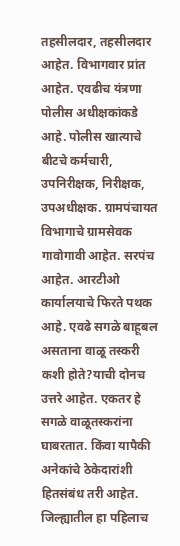तहसीलदार, तहसीलदार आहेत. विभागवार प्रांत आहेत. एवढीच यंत्रणा पोलीस अधीक्षकांकडे आहे. पोलीस खात्याचे बीटचे कर्मचारी, उपनिरीक्षक, निरीक्षक, उपअधीक्षक. ग्रामपंचायत विभागाचे ग्रामसेवक गावोगावी आहेत. सरपंच आहेत. आरटीओ कार्यालयाचे फिरते पथक आहे. एवढे सगळे बाहूबल असताना वाळू तस्करी कशी होते?याची दोनच उत्तरे आहेत. एकतर हे सगळे वाळूतस्करांना घाबरतात. किंवा यापैकी अनेकांचे ठेकेदारांशी हितसंबंध तरी आहेत. जिल्ह्यातील हा पहिलाच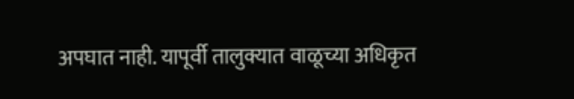अपघात नाही. यापूर्वी तालुक्यात वाळूच्या अधिकृत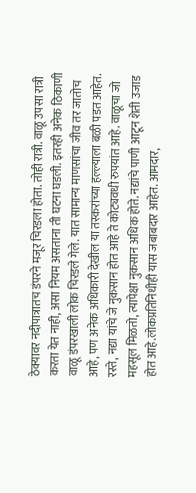ठेक्यावर नदीपात्रातच डंपरने मजूर चिरडला होता. तोही रात्री. वाळू उपसा रात्री करता येत नाही, असा नियम असताना ती घटना घडली. इतरही अनेक ठिकाणी वाळू डंपरखाली लोक चिरडले गेले. यात सामान्य माणसांचा जीव तर जातोच आहे, पण अनेक अधिकारी देखील या तस्करांच्या हल्ल्याला बळी पडत आहेत. रस्ते, नद्या यांचे जे नुकसान होत आहे ते कोट्यवधी रुपयांत आहे. वाळूचा जो महसूल मिळतो, त्यापेक्षा नुकसान अधिक होते. नद्यांचे पाणी आटून शेती उजाड होत आहे.लोकप्रतिनिधीही यास जबाबदार आहेत. आमदार,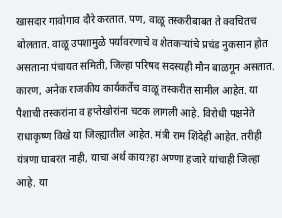खासदार गावोगाव दौरे करतात. पण, वाळू तस्करीबाबत ते क्वचितच बोलतात. वाळू उपशामुळे पर्यावरणाचे व शेतकऱ्यांचे प्रचंड नुकसान होत असताना पंचायत समिती, जिल्हा परिषद सदस्यही मौन बाळगून असतात. कारण, अनेक राजकीय कार्यकर्तेच वाळू तस्करीत सामील आहेत. या पैशाची तस्करांना व हप्तेखोरांना चटक लागली आहे. विरोधी पक्षनेते राधाकृष्ण विखे या जिल्ह्यातील आहेत. मंत्री राम शिंदेही आहेत. तरीही यंत्रणा घाबरत नाही, याचा अर्थ काय?हा अण्णा हजारे यांचाही जिल्हा आहे. या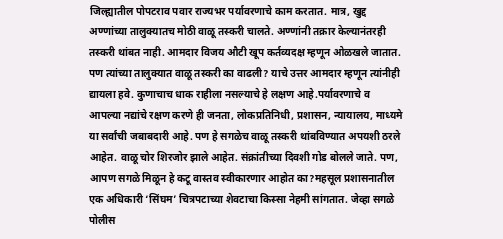जिल्ह्यातील पोपटराव पवार राज्यभर पर्यावरणाचे काम करतात. मात्र, खुद्द अण्णांच्या तालुक्यातच मोठी वाळू तस्करी चालते. अण्णांनी तक्रार केल्यानंतरही तस्करी थांबत नाही. आमदार विजय औटी खूप कर्तव्यदक्ष म्हणून ओळखले जातात. पण त्यांच्या तालुक्यात वाळू तस्करी का वाढली? याचे उत्तर आमदार म्हणून त्यांनीही द्यायला हवे. कुणाचाच धाक राहीला नसल्याचे हे लक्षण आहे.पर्यावरणाचे व आपल्या नद्यांचे रक्षण करणे ही जनता, लोकप्रतिनिधी, प्रशासन, न्यायालय, माध्यमे या सर्वांची जबाबदारी आहे. पण हे सगळेच वाळू तस्करी थांबविण्यात अपयशी ठरले आहेत. वाळू चोर शिरजोर झाले आहेत. संक्रांतीच्या दिवशी गोड बोलले जाते. पण, आपण सगळे मिळून हे कटू वास्तव स्वीकारणार आहोत का?महसूल प्रशासनातील एक अधिकारी ‘सिंघम’ चित्रपटाच्या शेवटाचा किस्सा नेहमी सांगतात. जेव्हा सगळे पोलीस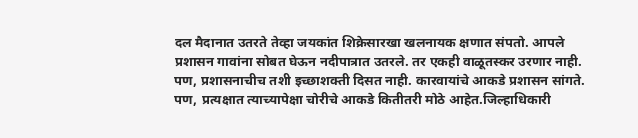दल मैदानात उतरते तेव्हा जयकांत शिक्रेसारखा खलनायक क्षणात संपतो. आपले प्रशासन गावांना सोबत घेऊन नदीपात्रात उतरले. तर एकही वाळूतस्कर उरणार नाही. पण, प्रशासनाचीच तशी इच्छाशक्ती दिसत नाही. कारवायांचे आकडे प्रशासन सांगते. पण, प्रत्यक्षात त्याच्यापेक्षा चोरीचे आकडे कितीतरी मोठे आहेत.जिल्हाधिकारी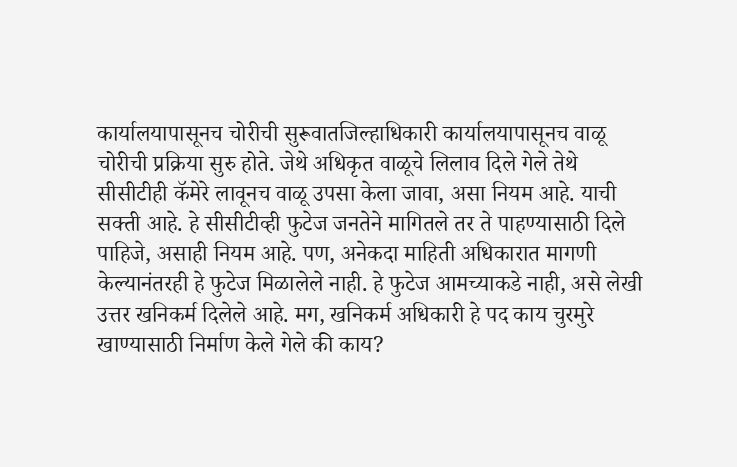कार्यालयापासूनच चोरीची सुरूवातजिल्हाधिकारी कार्यालयापासूनच वाळू चोरीची प्रक्रिया सुरु होते. जेथे अधिकृत वाळूचे लिलाव दिले गेले तेथे सीसीटीही कॅमेरे लावूनच वाळू उपसा केला जावा, असा नियम आहे. याची सक्ती आहे. हे सीसीटीव्ही फुटेज जनतेने मागितले तर ते पाहण्यासाठी दिले पाहिजे, असाही नियम आहे. पण, अनेकदा माहिती अधिकारात मागणी केल्यानंतरही हे फुटेज मिळालेले नाही. हे फुटेज आमच्याकडे नाही, असे लेखी उत्तर खनिकर्म दिलेले आहे. मग, खनिकर्म अधिकारी हे पद काय चुरमुरे खाण्यासाठी निर्माण केले गेले की काय?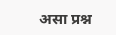असा प्रश्न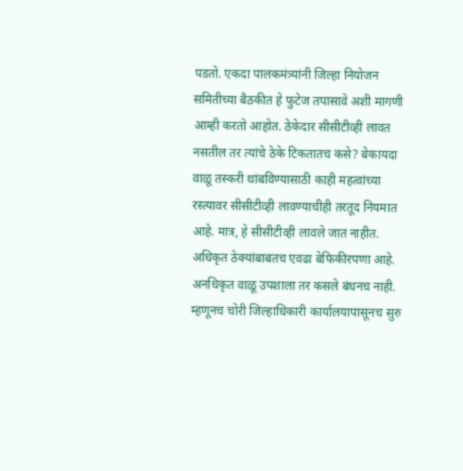पडतो. एकदा पालकमंत्र्यांनी जिल्हा नियोजन समितीच्या बैठकीत हे फुटेज तपासावे अशी मागणी आम्ही करतो आहोत. ठेकेदार सीसीटीव्ही लावत नसतील तर त्यांचे ठेके टिकतातच कसे? बेकायदा वाळू तस्करी थांबविण्यासाठी काही महत्वांच्या रस्त्यावर सीसीटीव्ही लावण्याचीही तरतूद नियमात आहे. मात्र, हे सीसीटीव्ही लावले जात नाहीत. अधिकृत ठेक्यांबाबतच एवढा बेफिकीरपणा आहे. अनधिकृत वाळू उपशाला तर कसले बंधनच नाही. म्हणूनच चोरी जिल्हाधिकारी कार्यालयापासूनच सुरु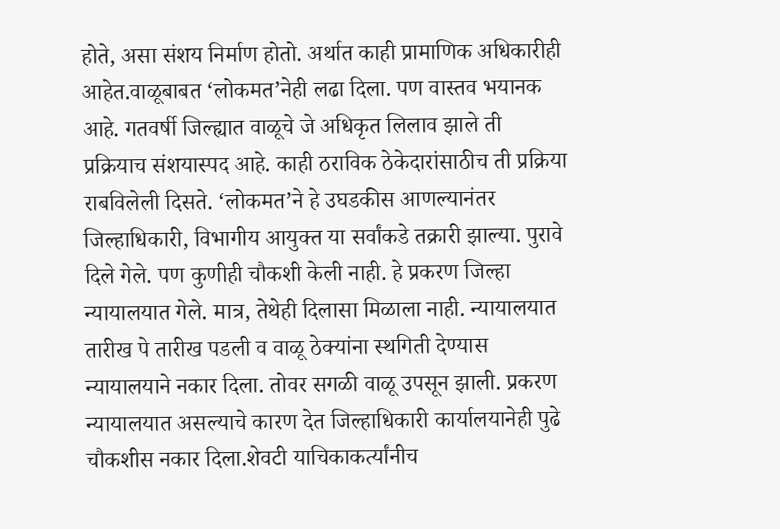होते, असा संशय निर्माण होतो. अर्थात काही प्रामाणिक अधिकारीही आहेत.वाळूबाबत ‘लोकमत’नेही लढा दिला. पण वास्तव भयानक आहे. गतवर्षी जिल्ह्यात वाळूचे जे अधिकृत लिलाव झाले ती प्रक्रियाच संशयास्पद आहे. काही ठराविक ठेकेदारांसाठीच ती प्रक्रिया राबविलेली दिसते. ‘लोकमत’ने हे उघडकीस आणल्यानंतर जिल्हाधिकारी, विभागीय आयुक्त या सर्वांकडे तक्रारी झाल्या. पुरावे दिले गेले. पण कुणीही चौकशी केली नाही. हे प्रकरण जिल्हा न्यायालयात गेले. मात्र, तेथेही दिलासा मिळाला नाही. न्यायालयात तारीख पे तारीख पडली व वाळू ठेक्यांना स्थगिती देण्यास न्यायालयाने नकार दिला. तोवर सगळी वाळू उपसून झाली. प्रकरण न्यायालयात असल्याचे कारण देत जिल्हाधिकारी कार्यालयानेही पुढे चौकशीस नकार दिला.शेवटी याचिकाकर्त्यांनीच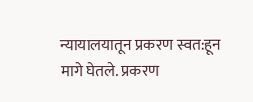न्यायालयातून प्रकरण स्वत:हून मागे घेतले. प्रकरण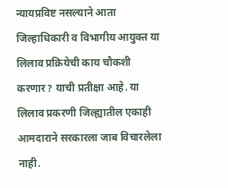न्यायप्रविष्ट नसल्याने आता जिल्हाधिकारी व विभागीय आयुक्त या लिलाव प्रक्रियेची काय चौकशी करणार? याची प्रतीक्षा आहे. या लिलाव प्रकरणी जिल्ह्यातील एकाही आमदाराने सरकारला जाब विचारलेला नाही.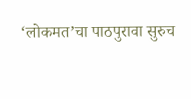‘लोकमत’चा पाठपुरावा सुरुच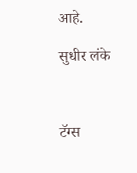आहे.

सुधीर लंके



टॅग्स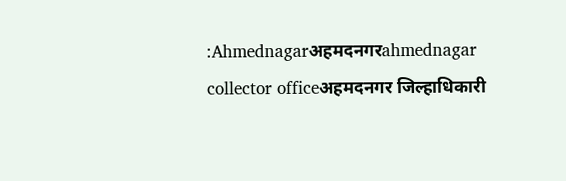:Ahmednagarअहमदनगरahmednagar collector officeअहमदनगर जिल्हाधिकारी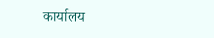कार्यालय